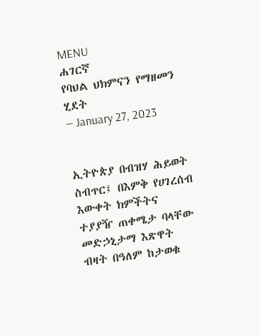MENU
ሐገርኛ
የባህል ህክምናን የማዘመን ሂደት
— January 27, 2023


ኢትዮጵያ በብዝሃ ሕይወት ስብጥር፤ በእምቅ የሀገረሰብ እውቀት ክምችትና ተያያዥ ጠቀሜታ ባላቸው መድኃኒታማ እጽዋት ብዛት በዓለም ከታወቁ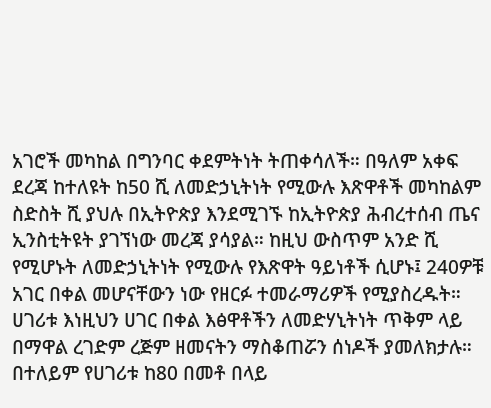አገሮች መካከል በግንባር ቀደምትነት ትጠቀሳለች። በዓለም አቀፍ ደረጃ ከተለዩት ከ50 ሺ ለመድኃኒትነት የሚውሉ እጽዋቶች መካከልም ስድስት ሺ ያህሉ በኢትዮጵያ እንደሚገኙ ከኢትዮጵያ ሕብረተሰብ ጤና ኢንስቲትዩት ያገኘነው መረጃ ያሳያል። ከዚህ ውስጥም አንድ ሺ የሚሆኑት ለመድኃኒትነት የሚውሉ የእጽዋት ዓይነቶች ሲሆኑ፤ 240ዎቹ አገር በቀል መሆናቸውን ነው የዘርፉ ተመራማሪዎች የሚያስረዱት።
ሀገሪቱ እነዚህን ሀገር በቀል እፅዋቶችን ለመድሃኒትነት ጥቅም ላይ በማዋል ረገድም ረጅም ዘመናትን ማስቆጠሯን ሰነዶች ያመለክታሉ። በተለይም የሀገሪቱ ከ80 በመቶ በላይ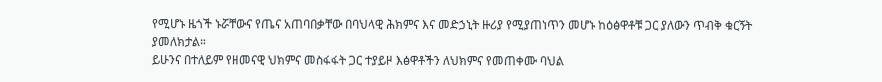የሚሆኑ ዜጎች ኑሯቸውና የጤና አጠባበቃቸው በባህላዊ ሕክምና እና መድኃኒት ዙሪያ የሚያጠነጥን መሆኑ ከዕፅዋቶቹ ጋር ያለውን ጥብቅ ቁርኝት ያመለክታል።
ይሁንና በተለይም የዘመናዊ ህክምና መስፋፋት ጋር ተያይዞ እፅዋቶችን ለህክምና የመጠቀሙ ባህል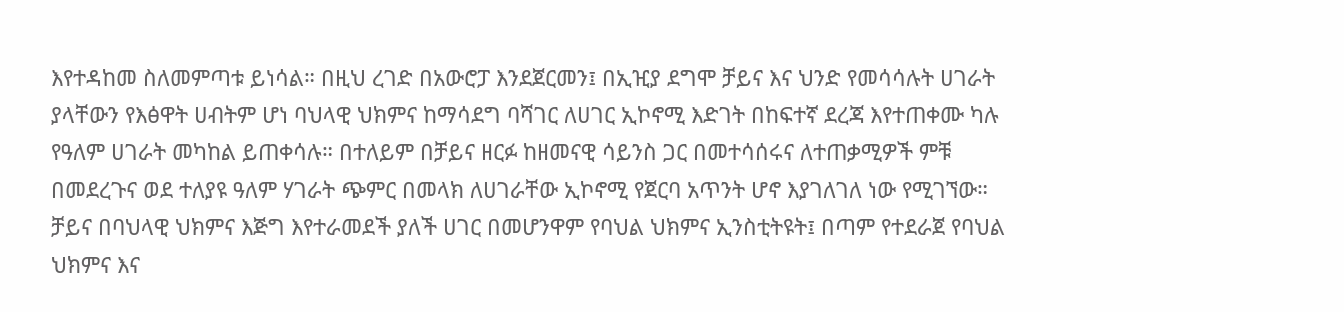እየተዳከመ ስለመምጣቱ ይነሳል። በዚህ ረገድ በአውሮፓ እንደጀርመን፤ በኢዢያ ደግሞ ቻይና እና ህንድ የመሳሳሉት ሀገራት ያላቸውን የእፅዋት ሀብትም ሆነ ባህላዊ ህክምና ከማሳደግ ባሻገር ለሀገር ኢኮኖሚ እድገት በከፍተኛ ደረጃ እየተጠቀሙ ካሉ የዓለም ሀገራት መካከል ይጠቀሳሉ። በተለይም በቻይና ዘርፉ ከዘመናዊ ሳይንስ ጋር በመተሳሰሩና ለተጠቃሚዎች ምቹ በመደረጉና ወደ ተለያዩ ዓለም ሃገራት ጭምር በመላክ ለሀገራቸው ኢኮኖሚ የጀርባ አጥንት ሆኖ እያገለገለ ነው የሚገኘው። ቻይና በባህላዊ ህክምና እጅግ እየተራመደች ያለች ሀገር በመሆንዋም የባህል ህክምና ኢንስቲትዩት፤ በጣም የተደራጀ የባህል ህክምና እና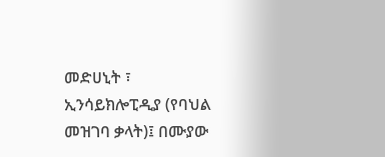መድሀኒት ፣ ኢንሳይክሎፒዲያ (የባህል መዝገባ ቃላት)፤ በሙያው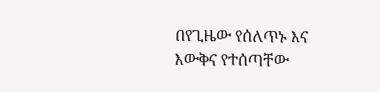በየጊዜው የሰለጥኑ እና እውቅና የተሰጣቸው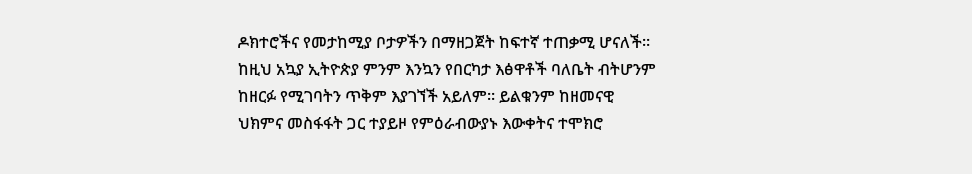ዶክተሮችና የመታከሚያ ቦታዎችን በማዘጋጀት ከፍተኛ ተጠቃሚ ሆናለች።
ከዚህ አኳያ ኢትዮጵያ ምንም እንኳን የበርካታ እፅዋቶች ባለቤት ብትሆንም ከዘርፉ የሚገባትን ጥቅም እያገኘች አይለም። ይልቁንም ከዘመናዊ ህክምና መስፋፋት ጋር ተያይዞ የምዕራብውያኑ እውቀትና ተሞክሮ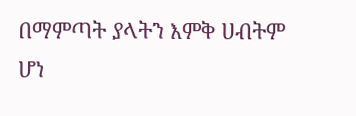በማምጣት ያላትን እምቅ ሀብትም ሆነ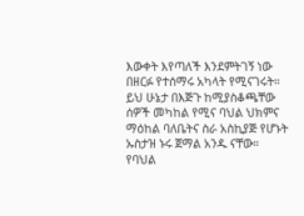እውቀት እየጣለች እንደምትገኝ ነው በዘርፉ የተሰማሩ አካላት የሚናገሩት። ይህ ሁኔታ በእጅጉ ከሚያስቆጫቸው ሰዎች መካከል የሚና ባህል ህክምና ማዕከል ባለቤትና ስራ አስኪያጅ የሆኑት ኡስታዝ ኑሩ ጀማል አንዱ ናቸው። የባህል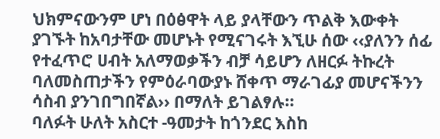ህክምናውንም ሆነ በዕፅዋት ላይ ያላቸውን ጥልቅ እውቀት ያገኙት ከአባታቸው መሆኑት የሚናገሩት እኚሁ ሰው ‹‹ያለንን ሰፊ የተፈጥሮ ሀብት አለማወቃችን ብቻ ሳይሆን ለዘርፉ ትኩረት ባለመስጠታችን የምዕራባውያኑ ሸቀጥ ማራገፊያ መሆናችንን ሳስብ ያንገበግበኛል›› በማለት ይገልፃሉ።
ባለፉት ሁለት አስርተ -ዓመታት ከጎንደር እስከ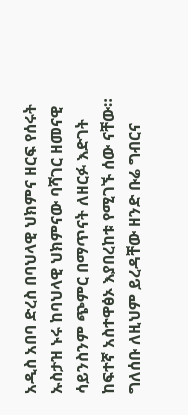አዲስ አበባ ድረስ በባህላዊ ህክምና ዘርፍ የሰሩት ኡስታዝ ኑሩ ከባህላዊ ህክምናው ባሻገር ዘመናዊ ሳይንስንም ጭምር በማጥናት ለዘርፉ እድገት ከፍተኛ አስተዋፅኦ እያበረከቱ የሚገኙ ሰው ናቸው። ግለሰቡ ለዚህም ይረዳቸው ዘንድ ቡሬ ግብርና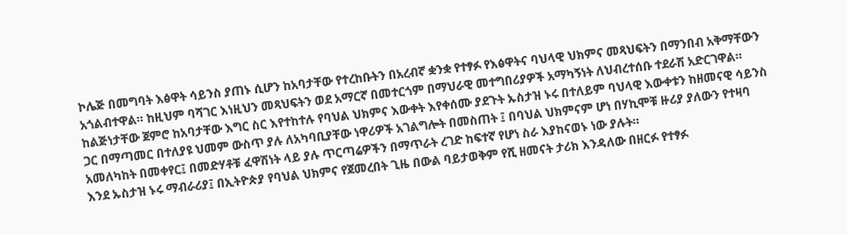ኮሌጅ በመግባት እፅዋት ሳይንስ ያጠኑ ሲሆን ከአባታቸው የተረከቡትን በአረብኛ ቋንቋ የተፃፉ የእፅዋትና ባህላዊ ህክምና መጻህፍትን በማንበብ አቅማቸውን አጎልብተዋል። ከዚህም ባሻገር እነዚህን መጻህፍትን ወደ አማርኛ በመተርጎም በማህራዊ መተግበሪያዎች አማካኝነት ለህብረተሰቡ ተደራሽ አድርገዋል።
ከልጅነታቸው ጀምሮ ከአባታቸው እግር ስር እየተከተሉ የባህል ህክምና እውቀት እየቀሰሙ ያደጉት ኡስታዝ ኑሩ በተለይም ባህላዊ እውቀቱን ከዘመናዊ ሳይንስ ጋር በማጣመር በተለያዩ ህመም ውስጥ ያሉ ለአካባቢያቸው ነዋሪዎች አገልግሎት በመስጠት ፤ በባህል ህክምናም ሆነ በሃኪሞቹ ዙሪያ ያለውን የተዛባ አመለካከት በመቀየር፤ በመድሃቶቹ ፈዋሽነት ላይ ያሉ ጥርጣሬዎችን በማጥራት ረገድ ከፍተኛ የሆነ ስራ እያከናወኑ ነው ያሉት።
እንደ ኡስታዝ ኑሩ ማብራሪያ፤ በኢትዮጵያ የባህል ህክምና የጀመረበት ጊዜ በውል ባይታወቅም የሺ ዘመናት ታሪክ እንዳለው በዘርፉ የተፃፉ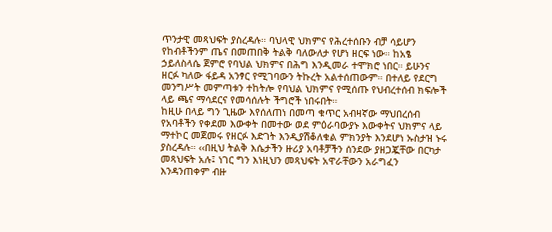ጥንታዊ መጻህፍት ያስረዳሉ። ባህላዊ ህክምና የሕረተሰቡን ብቻ ሳይሆን የከብቶችንም ጤና በመጠበቅ ትልቅ ባለውለታ የሆነ ዘርፍ ነው። ከአፄ ኃይለስላሴ ጀምሮ የባህል ህክምና በሕግ እንዲመራ ተሞክሮ ነበር። ይሁንና ዘርፉ ካለው ፋይዳ አንፃር የሚገባውን ትኩረት አልተሰጠውም። በተለይ የደርግ መንግሥት መምጣቱን ተከትሎ የባህል ህክምና የሚሰጡ የህብረተሰብ ክፍሎች ላይ ጫና ማሳደርና የመሳሰሉት ችግሮች ነበሩበት።
ከዚሁ በላይ ግን ጊዜው እየሰለጠነ በመጣ ቁጥር አብዛኛው ማህበረሰብ የአባቶችን የቀደመ እውቀት በመተው ወደ ምዕራባውያኑ እውቀትና ህክምና ላይ ማተኮር መጀመሩ የዘርፉ እድገት እንዲያሽቆለቁል ምክንያት እንደሆነ ኡስታዝ ኑሩ ያስረዳሉ። ‹‹በዚህ ትልቅ እሴታችን ዙሪያ አባቶቻችን ሰንደው ያዘጋጇቸው በርካታ መጻህፍት አሉ፤ ነገር ግን እነዚህን መጻህፍት አዋራቸውን አራግፈን እንዳንጠቀም ብዙ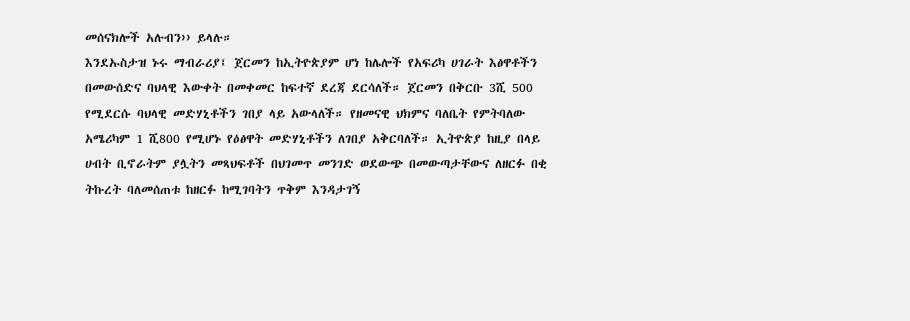መሰናክሎች አሉብን›› ይላሉ።
እንደኡስታዝ ኑሩ ማብራሪያ፤ ጀርመን ከኢትዮጵያም ሆነ ከሌሎች የአፍሪካ ሀገራት እፅዋቶችን በመውሰድና ባህላዊ እውቀት በመቀመር ከፍተኛ ደረጃ ደርሳለች። ጀርመን በቅርቡ 3ሺ 500 የሚደርሱ ባህላዊ መድሃኒቶችን ገበያ ላይ አውላለች። የዘመናዊ ህክምና ባለቤት የምትባለው አሜሪካም 1 ሺ800 የሚሆኑ የዕፅዋት መድሃኒቶችን ለገበያ አቅርባለች። ኢትዮጵያ ከዚያ በላይ ሀብት ቢኖራትም ያሏትን መጻህፍቶች በህገመጥ መንገድ ወደውጭ በመውጣታቸውና ለዘርፉ በቂ ትኩረት ባለመሰጠቱ ከዘርፉ ከሚገባትን ጥቅም እንዳታገኝ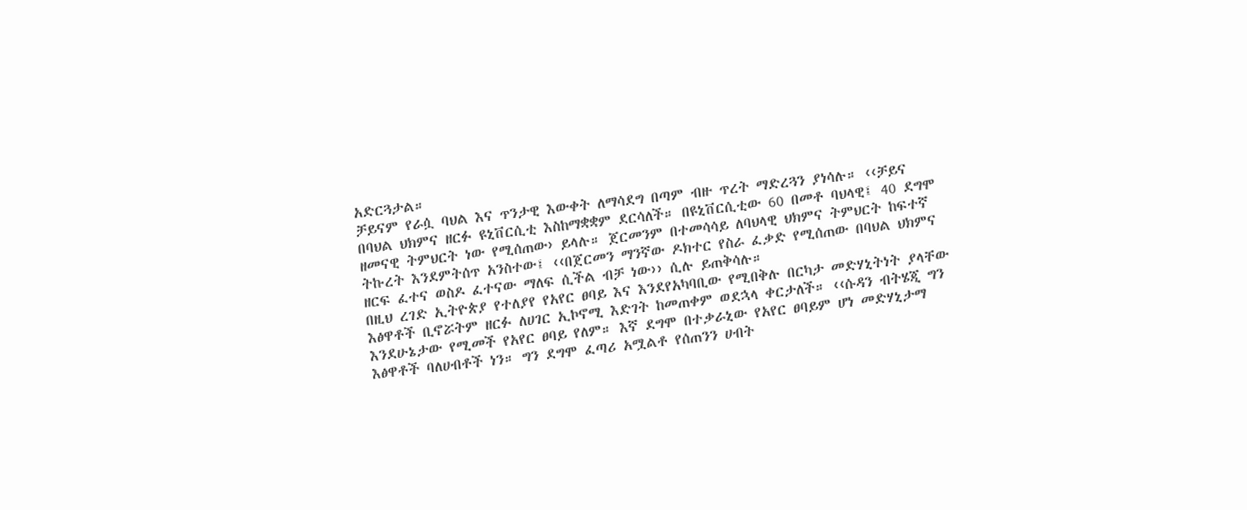አድርጓታል።
ቻይናም የራሷ ባህል እና ጥንታዊ እውቀት ለማሳደግ በጣም ብዙ ጥረት ማድረጓን ያነሳሉ። ‹‹ቻይና በባህል ህክምና ዘርፉ ዩኒቨርሲቲ እስከማቋቋም ደርሳለች። በዩኒቨርሲቲው 60 በመቶ ባህላዊ፤ 40 ደግሞ ዘመናዊ ትምህርት ነው የሚሰጠው› ይላሉ። ጀርመንም በተመሳሳይ ለባህላዊ ህክምና ትምህርት ከፍተኛ ትኩረት እንደምትሰጥ አንስተው፤ ‹‹በጀርመን ማንኛው ዶክተር የስራ ፈቃድ የሚሰጠው በባህል ህክምና ዘርፍ ፈተና ወስዶ ፈተናው ማለፍ ሲችል ብቻ ነው›› ሲሉ ይጠቅሳሉ።
በዚህ ረገድ ኢትዮጵያ የተለያየ የአየር ፀባይ እና እንደየአካባቢው የሚበቅሉ በርካታ መድሃኒትነት ያላቸው እፅዋቶች ቢኖሯትም ዘርፉ ለሀገር ኢኮኖሚ እድገት ከመጠቀም ወደኋላ ቀርታለች። ‹‹ሱዳን ብትሄጂ ግን እንደሁኔታው የሚመች የአየር ፀባይ የለም። እኛ ደግሞ በተቃራኒው የአየር ፀባይም ሆነ መድሃኒታማ እፅዋቶች ባለሀብቶች ነን። ግን ደግሞ ፈጣሪ አሟልቶ የሰጠንን ሀብት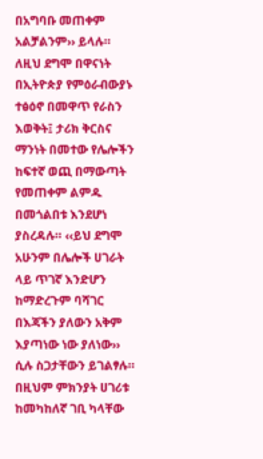በአግባቡ መጠቀም አልቻልንም›› ይላሉ።
ለዚህ ደግሞ በዋናነት በኢትዮጵያ የምዕራብውያኑ ተፅዕኖ በመዋጥ የራስን እወቅት፤ ታሪክ ቅርስና ማንነት በመተው የሌሎችን ከፍተኛ ወጪ በማውጣት የመጠቀም ልምዱ በመጎልበቱ እንደሆነ ያስረዳሉ። ‹‹ይህ ደግሞ አሁንም በሌሎች ሀገራት ላይ ጥገኛ እንድሆን ከማድረጉም ባሻገር በእጃችን ያለውን አቅም እያጣነው ነው ያለነው›› ሲሉ ስጋታቸውን ይገልፃሉ። በዚህም ምክንያት ሀገሪቱ ከመካከለኛ ገቢ ካላቸው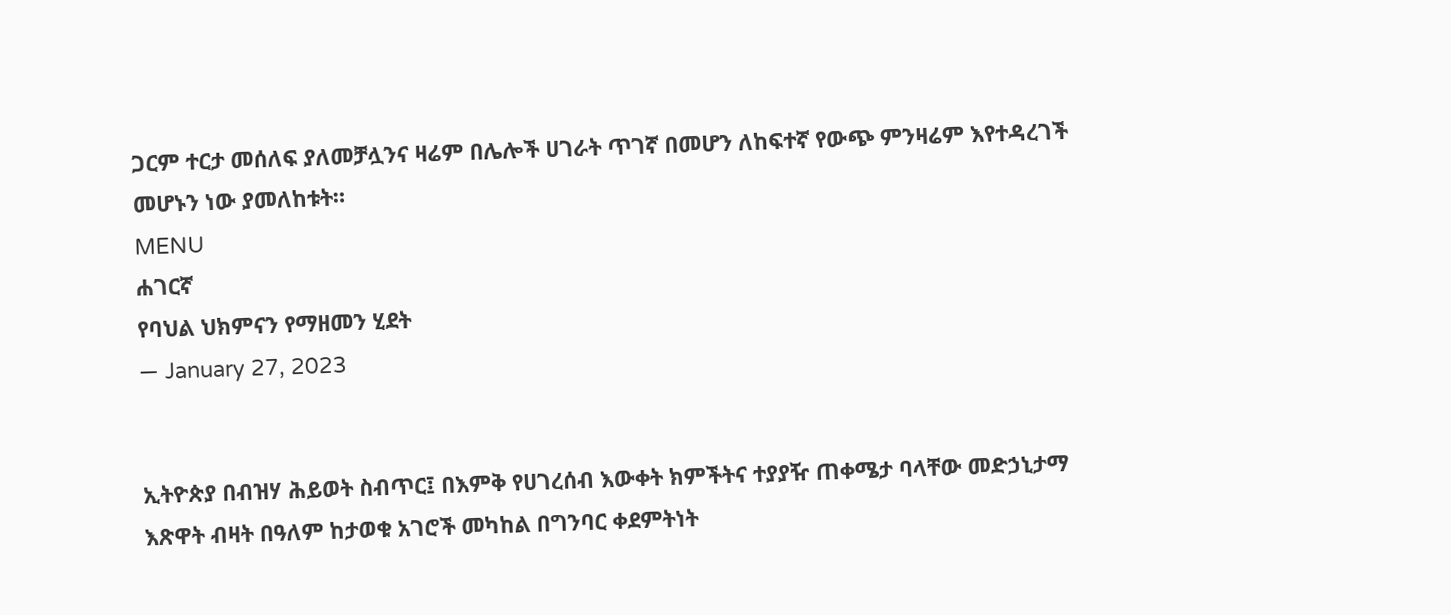ጋርም ተርታ መሰለፍ ያለመቻሏንና ዛሬም በሌሎች ሀገራት ጥገኛ በመሆን ለከፍተኛ የውጭ ምንዛሬም እየተዳረገች መሆኑን ነው ያመለከቱት።
MENU
ሐገርኛ
የባህል ህክምናን የማዘመን ሂደት
— January 27, 2023


ኢትዮጵያ በብዝሃ ሕይወት ስብጥር፤ በእምቅ የሀገረሰብ እውቀት ክምችትና ተያያዥ ጠቀሜታ ባላቸው መድኃኒታማ እጽዋት ብዛት በዓለም ከታወቁ አገሮች መካከል በግንባር ቀደምትነት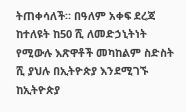ትጠቀሳለች። በዓለም አቀፍ ደረጃ ከተለዩት ከ50 ሺ ለመድኃኒትነት የሚውሉ እጽዋቶች መካከልም ስድስት ሺ ያህሉ በኢትዮጵያ እንደሚገኙ ከኢትዮጵያ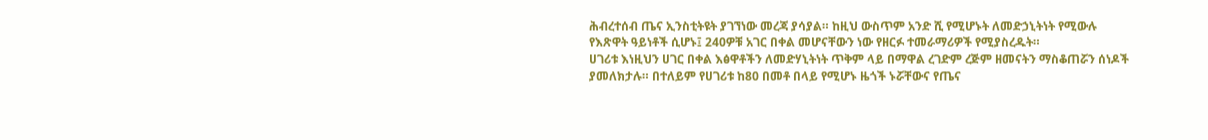ሕብረተሰብ ጤና ኢንስቲትዩት ያገኘነው መረጃ ያሳያል። ከዚህ ውስጥም አንድ ሺ የሚሆኑት ለመድኃኒትነት የሚውሉ የእጽዋት ዓይነቶች ሲሆኑ፤ 240ዎቹ አገር በቀል መሆናቸውን ነው የዘርፉ ተመራማሪዎች የሚያስረዱት።
ሀገሪቱ እነዚህን ሀገር በቀል እፅዋቶችን ለመድሃኒትነት ጥቅም ላይ በማዋል ረገድም ረጅም ዘመናትን ማስቆጠሯን ሰነዶች ያመለክታሉ። በተለይም የሀገሪቱ ከ80 በመቶ በላይ የሚሆኑ ዜጎች ኑሯቸውና የጤና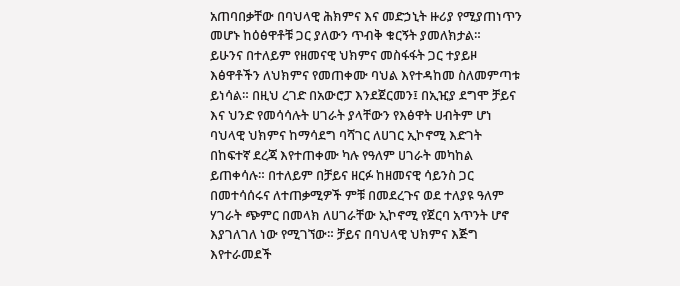አጠባበቃቸው በባህላዊ ሕክምና እና መድኃኒት ዙሪያ የሚያጠነጥን መሆኑ ከዕፅዋቶቹ ጋር ያለውን ጥብቅ ቁርኝት ያመለክታል።
ይሁንና በተለይም የዘመናዊ ህክምና መስፋፋት ጋር ተያይዞ እፅዋቶችን ለህክምና የመጠቀሙ ባህል እየተዳከመ ስለመምጣቱ ይነሳል። በዚህ ረገድ በአውሮፓ እንደጀርመን፤ በኢዢያ ደግሞ ቻይና እና ህንድ የመሳሳሉት ሀገራት ያላቸውን የእፅዋት ሀብትም ሆነ ባህላዊ ህክምና ከማሳደግ ባሻገር ለሀገር ኢኮኖሚ እድገት በከፍተኛ ደረጃ እየተጠቀሙ ካሉ የዓለም ሀገራት መካከል ይጠቀሳሉ። በተለይም በቻይና ዘርፉ ከዘመናዊ ሳይንስ ጋር በመተሳሰሩና ለተጠቃሚዎች ምቹ በመደረጉና ወደ ተለያዩ ዓለም ሃገራት ጭምር በመላክ ለሀገራቸው ኢኮኖሚ የጀርባ አጥንት ሆኖ እያገለገለ ነው የሚገኘው። ቻይና በባህላዊ ህክምና እጅግ እየተራመደች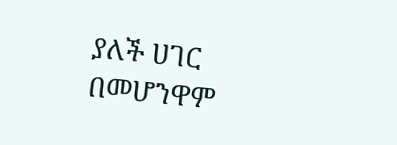ያለች ሀገር በመሆንዋም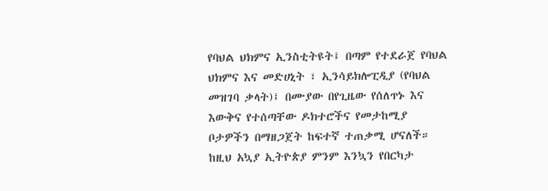የባህል ህክምና ኢንስቲትዩት፤ በጣም የተደራጀ የባህል ህክምና እና መድሀኒት ፣ ኢንሳይክሎፒዲያ (የባህል መዝገባ ቃላት)፤ በሙያው በየጊዜው የሰለጥኑ እና እውቅና የተሰጣቸው ዶክተሮችና የመታከሚያ ቦታዎችን በማዘጋጀት ከፍተኛ ተጠቃሚ ሆናለች።
ከዚህ አኳያ ኢትዮጵያ ምንም እንኳን የበርካታ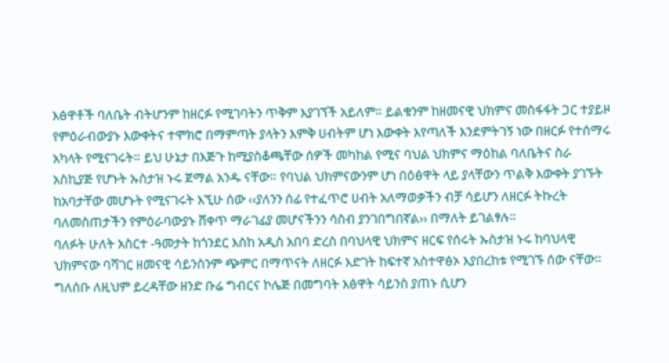እፅዋቶች ባለቤት ብትሆንም ከዘርፉ የሚገባትን ጥቅም እያገኘች አይለም። ይልቁንም ከዘመናዊ ህክምና መስፋፋት ጋር ተያይዞ የምዕራብውያኑ እውቀትና ተሞክሮ በማምጣት ያላትን እምቅ ሀብትም ሆነ እውቀት እየጣለች እንደምትገኝ ነው በዘርፉ የተሰማሩ አካላት የሚናገሩት። ይህ ሁኔታ በእጅጉ ከሚያስቆጫቸው ሰዎች መካከል የሚና ባህል ህክምና ማዕከል ባለቤትና ስራ አስኪያጅ የሆኑት ኡስታዝ ኑሩ ጀማል አንዱ ናቸው። የባህል ህክምናውንም ሆነ በዕፅዋት ላይ ያላቸውን ጥልቅ እውቀት ያገኙት ከአባታቸው መሆኑት የሚናገሩት እኚሁ ሰው ‹‹ያለንን ሰፊ የተፈጥሮ ሀብት አለማወቃችን ብቻ ሳይሆን ለዘርፉ ትኩረት ባለመስጠታችን የምዕራባውያኑ ሸቀጥ ማራገፊያ መሆናችንን ሳስብ ያንገበግበኛል›› በማለት ይገልፃሉ።
ባለፉት ሁለት አስርተ -ዓመታት ከጎንደር እስከ አዲስ አበባ ድረስ በባህላዊ ህክምና ዘርፍ የሰሩት ኡስታዝ ኑሩ ከባህላዊ ህክምናው ባሻገር ዘመናዊ ሳይንስንም ጭምር በማጥናት ለዘርፉ እድገት ከፍተኛ አስተዋፅኦ እያበረከቱ የሚገኙ ሰው ናቸው። ግለሰቡ ለዚህም ይረዳቸው ዘንድ ቡሬ ግብርና ኮሌጅ በመግባት እፅዋት ሳይንስ ያጠኑ ሲሆን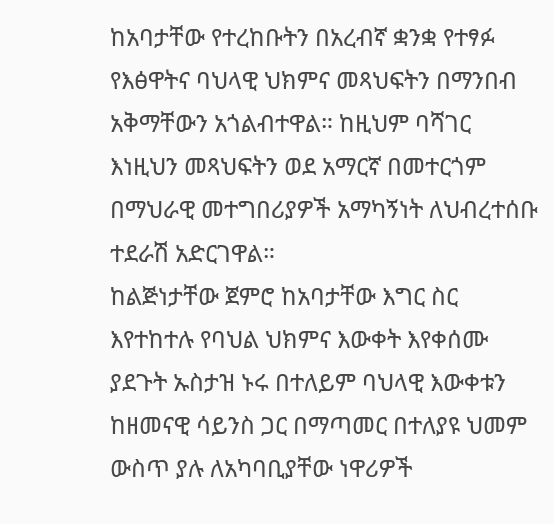ከአባታቸው የተረከቡትን በአረብኛ ቋንቋ የተፃፉ የእፅዋትና ባህላዊ ህክምና መጻህፍትን በማንበብ አቅማቸውን አጎልብተዋል። ከዚህም ባሻገር እነዚህን መጻህፍትን ወደ አማርኛ በመተርጎም በማህራዊ መተግበሪያዎች አማካኝነት ለህብረተሰቡ ተደራሽ አድርገዋል።
ከልጅነታቸው ጀምሮ ከአባታቸው እግር ስር እየተከተሉ የባህል ህክምና እውቀት እየቀሰሙ ያደጉት ኡስታዝ ኑሩ በተለይም ባህላዊ እውቀቱን ከዘመናዊ ሳይንስ ጋር በማጣመር በተለያዩ ህመም ውስጥ ያሉ ለአካባቢያቸው ነዋሪዎች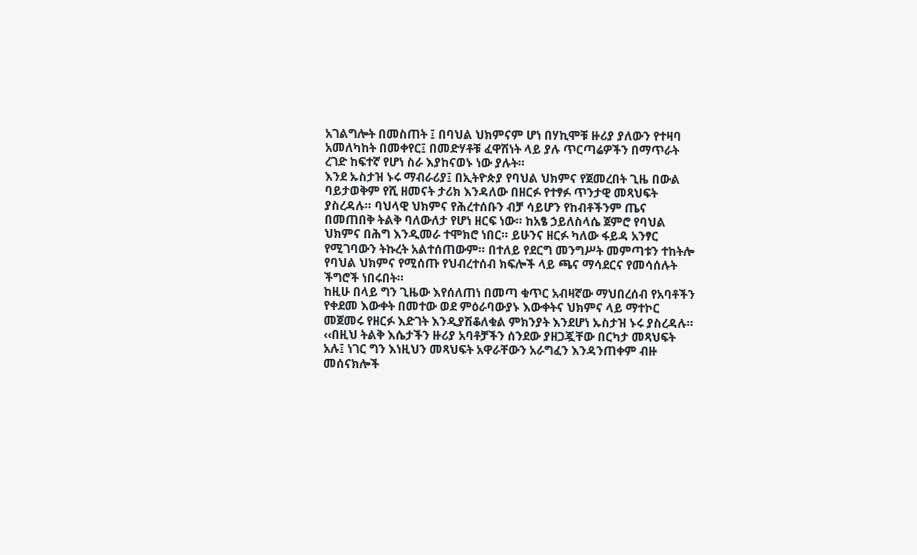አገልግሎት በመስጠት ፤ በባህል ህክምናም ሆነ በሃኪሞቹ ዙሪያ ያለውን የተዛባ አመለካከት በመቀየር፤ በመድሃቶቹ ፈዋሽነት ላይ ያሉ ጥርጣሬዎችን በማጥራት ረገድ ከፍተኛ የሆነ ስራ እያከናወኑ ነው ያሉት።
እንደ ኡስታዝ ኑሩ ማብራሪያ፤ በኢትዮጵያ የባህል ህክምና የጀመረበት ጊዜ በውል ባይታወቅም የሺ ዘመናት ታሪክ እንዳለው በዘርፉ የተፃፉ ጥንታዊ መጻህፍት ያስረዳሉ። ባህላዊ ህክምና የሕረተሰቡን ብቻ ሳይሆን የከብቶችንም ጤና በመጠበቅ ትልቅ ባለውለታ የሆነ ዘርፍ ነው። ከአፄ ኃይለስላሴ ጀምሮ የባህል ህክምና በሕግ እንዲመራ ተሞክሮ ነበር። ይሁንና ዘርፉ ካለው ፋይዳ አንፃር የሚገባውን ትኩረት አልተሰጠውም። በተለይ የደርግ መንግሥት መምጣቱን ተከትሎ የባህል ህክምና የሚሰጡ የህብረተሰብ ክፍሎች ላይ ጫና ማሳደርና የመሳሰሉት ችግሮች ነበሩበት።
ከዚሁ በላይ ግን ጊዜው እየሰለጠነ በመጣ ቁጥር አብዛኛው ማህበረሰብ የአባቶችን የቀደመ እውቀት በመተው ወደ ምዕራባውያኑ እውቀትና ህክምና ላይ ማተኮር መጀመሩ የዘርፉ እድገት እንዲያሽቆለቁል ምክንያት እንደሆነ ኡስታዝ ኑሩ ያስረዳሉ። ‹‹በዚህ ትልቅ እሴታችን ዙሪያ አባቶቻችን ሰንደው ያዘጋጇቸው በርካታ መጻህፍት አሉ፤ ነገር ግን እነዚህን መጻህፍት አዋራቸውን አራግፈን እንዳንጠቀም ብዙ መሰናክሎች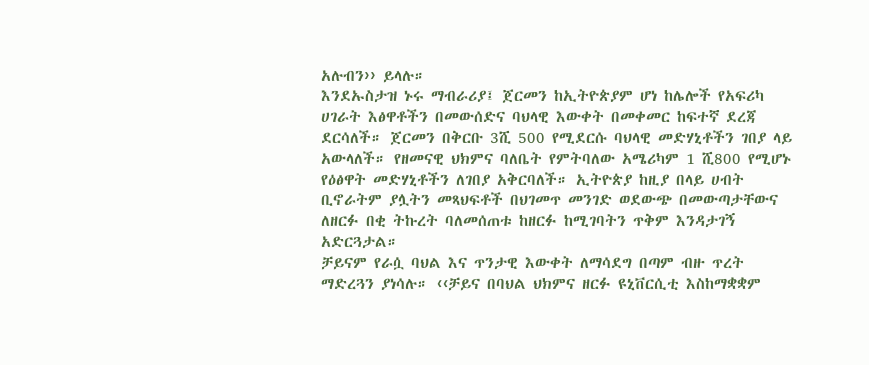አሉብን›› ይላሉ።
እንደኡስታዝ ኑሩ ማብራሪያ፤ ጀርመን ከኢትዮጵያም ሆነ ከሌሎች የአፍሪካ ሀገራት እፅዋቶችን በመውሰድና ባህላዊ እውቀት በመቀመር ከፍተኛ ደረጃ ደርሳለች። ጀርመን በቅርቡ 3ሺ 500 የሚደርሱ ባህላዊ መድሃኒቶችን ገበያ ላይ አውላለች። የዘመናዊ ህክምና ባለቤት የምትባለው አሜሪካም 1 ሺ800 የሚሆኑ የዕፅዋት መድሃኒቶችን ለገበያ አቅርባለች። ኢትዮጵያ ከዚያ በላይ ሀብት ቢኖራትም ያሏትን መጻህፍቶች በህገመጥ መንገድ ወደውጭ በመውጣታቸውና ለዘርፉ በቂ ትኩረት ባለመሰጠቱ ከዘርፉ ከሚገባትን ጥቅም እንዳታገኝ አድርጓታል።
ቻይናም የራሷ ባህል እና ጥንታዊ እውቀት ለማሳደግ በጣም ብዙ ጥረት ማድረጓን ያነሳሉ። ‹‹ቻይና በባህል ህክምና ዘርፉ ዩኒቨርሲቲ እስከማቋቋም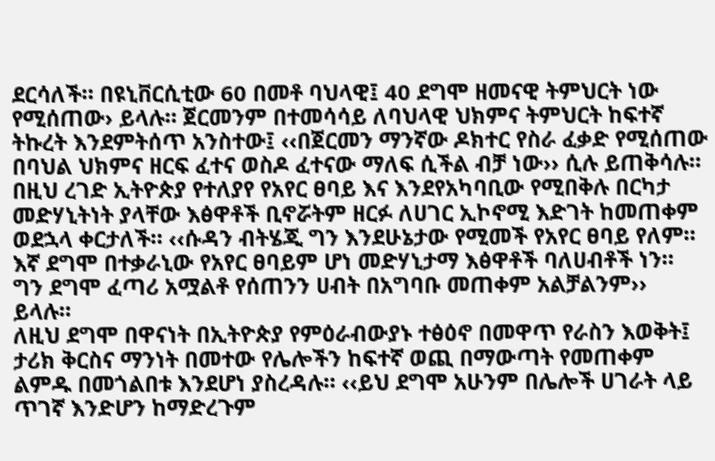ደርሳለች። በዩኒቨርሲቲው 60 በመቶ ባህላዊ፤ 40 ደግሞ ዘመናዊ ትምህርት ነው የሚሰጠው› ይላሉ። ጀርመንም በተመሳሳይ ለባህላዊ ህክምና ትምህርት ከፍተኛ ትኩረት እንደምትሰጥ አንስተው፤ ‹‹በጀርመን ማንኛው ዶክተር የስራ ፈቃድ የሚሰጠው በባህል ህክምና ዘርፍ ፈተና ወስዶ ፈተናው ማለፍ ሲችል ብቻ ነው›› ሲሉ ይጠቅሳሉ።
በዚህ ረገድ ኢትዮጵያ የተለያየ የአየር ፀባይ እና እንደየአካባቢው የሚበቅሉ በርካታ መድሃኒትነት ያላቸው እፅዋቶች ቢኖሯትም ዘርፉ ለሀገር ኢኮኖሚ እድገት ከመጠቀም ወደኋላ ቀርታለች። ‹‹ሱዳን ብትሄጂ ግን እንደሁኔታው የሚመች የአየር ፀባይ የለም። እኛ ደግሞ በተቃራኒው የአየር ፀባይም ሆነ መድሃኒታማ እፅዋቶች ባለሀብቶች ነን። ግን ደግሞ ፈጣሪ አሟልቶ የሰጠንን ሀብት በአግባቡ መጠቀም አልቻልንም›› ይላሉ።
ለዚህ ደግሞ በዋናነት በኢትዮጵያ የምዕራብውያኑ ተፅዕኖ በመዋጥ የራስን እወቅት፤ ታሪክ ቅርስና ማንነት በመተው የሌሎችን ከፍተኛ ወጪ በማውጣት የመጠቀም ልምዱ በመጎልበቱ እንደሆነ ያስረዳሉ። ‹‹ይህ ደግሞ አሁንም በሌሎች ሀገራት ላይ ጥገኛ እንድሆን ከማድረጉም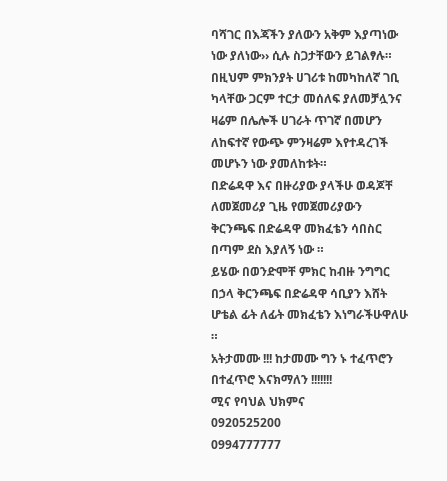ባሻገር በእጃችን ያለውን አቅም እያጣነው ነው ያለነው›› ሲሉ ስጋታቸውን ይገልፃሉ። በዚህም ምክንያት ሀገሪቱ ከመካከለኛ ገቢ ካላቸው ጋርም ተርታ መሰለፍ ያለመቻሏንና ዛሬም በሌሎች ሀገራት ጥገኛ በመሆን ለከፍተኛ የውጭ ምንዛሬም እየተዳረገች መሆኑን ነው ያመለከቱት።
በድሬዳዋ እና በዙሪያው ያላችሁ ወዳጆቸ ለመጀመሪያ ጊዜ የመጀመሪያውን ቅርንጫፍ በድሬዳዋ መክፈቴን ሳበስር በጣም ደስ እያለኝ ነው ።
ይሄው በወንድሞቸ ምክር ከብዙ ንግግር በኃላ ቅርንጫፍ በድሬዳዋ ሳቢያን እሸት ሆቴል ፊት ለፊት መክፈቴን እነግራችሁዋለሁ ።
አትታመሙ !!! ከታመሙ ግን ኑ ተፈጥሮን በተፈጥሮ እናክማለን !!!!!!!
ሚና የባህል ህክምና
0920525200
0994777777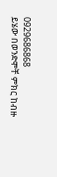0929686868
ይሄው በወንድሞቸ ምክር ከብዙ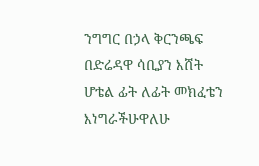ንግግር በኃላ ቅርንጫፍ በድሬዳዋ ሳቢያን እሸት ሆቴል ፊት ለፊት መክፈቴን እነግራችሁዋለሁ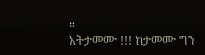።
አትታመሙ !!! ከታመሙ ግን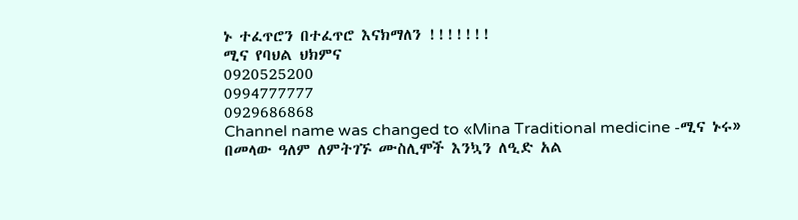ኑ ተፈጥሮን በተፈጥሮ እናክማለን !!!!!!!
ሚና የባህል ህክምና
0920525200
0994777777
0929686868
Channel name was changed to «Mina Traditional medicine -ሚና ኑሩ»
በመላው ዓለም ለምትገኙ ሙስሊሞች እንኳን ለዒድ አል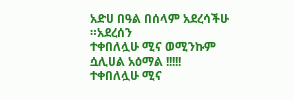አድሀ በዓል በሰላም አደረሳችሁ ።አደረሰን
ተቀበለሏሁ ሚና ወሚንኩም ሷሊሀል አዕማል !!!!!
ተቀበለሏሁ ሚና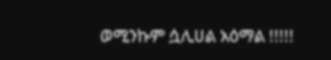ወሚንኩም ሷሊሀል አዕማል !!!!!